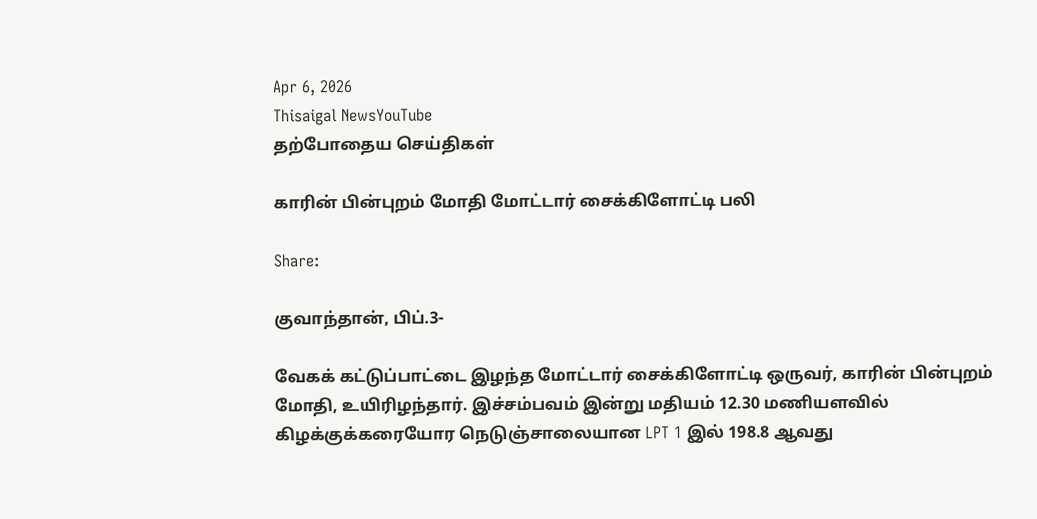Apr 6, 2026
Thisaigal NewsYouTube
தற்போதைய செய்திகள்

காரின் பின்புறம் மோதி மோட்டார் சைக்கிளோட்டி பலி

Share:

குவாந்தான், பிப்.3-

வேகக் கட்டுப்பாட்டை இழந்த மோட்டார் சைக்கிளோட்டி ஒருவர், காரின் பின்புறம் மோதி, உயிரிழந்தார். இச்சம்பவம் இன்று மதியம் 12.30 மணியளவில் கிழக்குக்கரையோர நெடுஞ்சாலையான LPT 1 இல் 198.8 ஆவது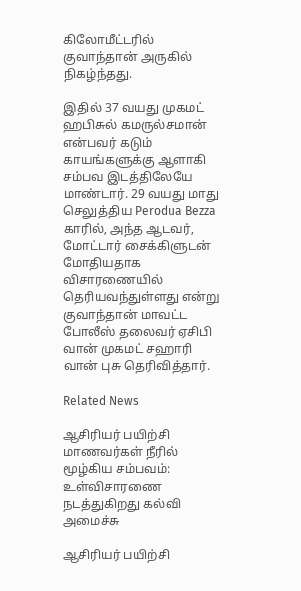கிலோமீட்டரில் குவாந்தான் அருகில் நிகழ்ந்தது.

இதில் 37 வயது முகமட் ஹபிசுல் கமருல்சமான் என்பவர் கடும் காயங்களுக்கு ஆளாகி சம்பவ இடத்திலேயே மாண்டார். 29 வயது மாது செலுத்திய Perodua Bezza காரில், அந்த ஆடவர், மோட்டார் சைக்கிளுடன் மோதியதாக விசாரணையில் தெரியவந்துள்ளது என்று குவாந்தான் மாவட்ட போலீஸ் தலைவர் ஏசிபி வான் முகமட் சஹாரி வான் புசு தெரிவித்தார்.

Related News

ஆசிரியர் பயிற்சி மாணவர்கள் நீரில் மூழ்கிய சம்பவம்: உள்விசாரணை நடத்துகிறது கல்வி அமைச்சு

ஆசிரியர் பயிற்சி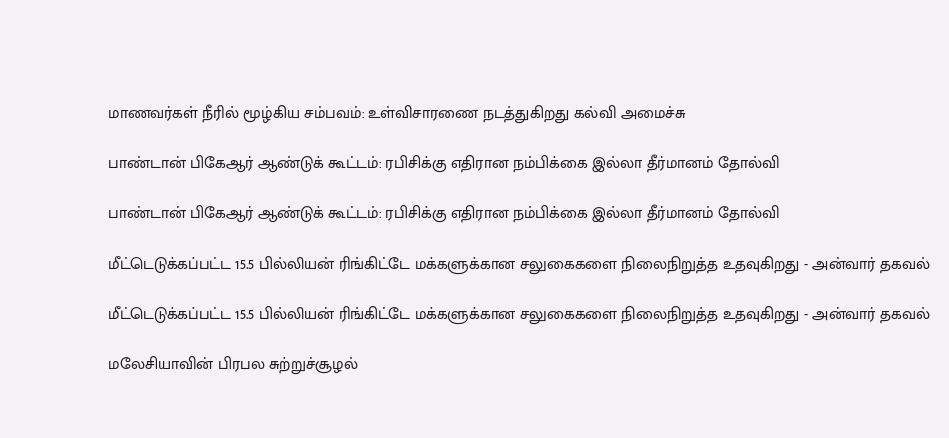மாணவர்கள் நீரில் மூழ்கிய சம்பவம்: உள்விசாரணை நடத்துகிறது கல்வி அமைச்சு

பாண்டான் பிகேஆர் ஆண்டுக் கூட்டம்: ரபிசிக்கு எதிரான நம்பிக்கை இல்லா தீர்மானம் தோல்வி

பாண்டான் பிகேஆர் ஆண்டுக் கூட்டம்: ரபிசிக்கு எதிரான நம்பிக்கை இல்லா தீர்மானம் தோல்வி

மீட்டெடுக்கப்பட்ட 15.5 பில்லியன் ரிங்கிட்டே மக்களுக்கான சலுகைகளை நிலைநிறுத்த உதவுகிறது - அன்வார் தகவல்

மீட்டெடுக்கப்பட்ட 15.5 பில்லியன் ரிங்கிட்டே மக்களுக்கான சலுகைகளை நிலைநிறுத்த உதவுகிறது - அன்வார் தகவல்

மலேசியாவின் பிரபல சுற்றுச்சூழல்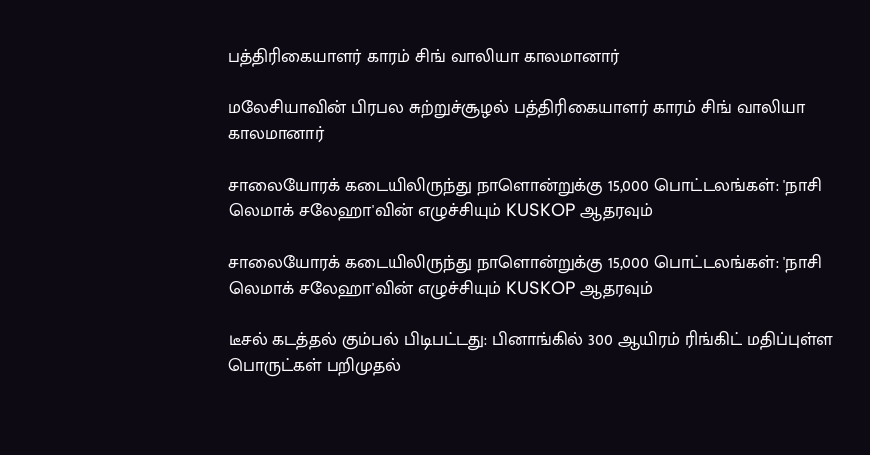பத்திரிகையாளர் காரம் சிங் வாலியா காலமானார்

மலேசியாவின் பிரபல சுற்றுச்சூழல் பத்திரிகையாளர் காரம் சிங் வாலியா காலமானார்

சாலையோரக் கடையிலிருந்து நாளொன்றுக்கு 15,000 பொட்டலங்கள்: 'நாசி லெமாக் சலேஹா'வின் எழுச்சியும் KUSKOP ஆதரவும்

சாலையோரக் கடையிலிருந்து நாளொன்றுக்கு 15,000 பொட்டலங்கள்: 'நாசி லெமாக் சலேஹா'வின் எழுச்சியும் KUSKOP ஆதரவும்

டீசல் கடத்தல் கும்பல் பிடிபட்டது: பினாங்கில் 300 ஆயிரம் ரிங்கிட் மதிப்புள்ள பொருட்கள் பறிமுதல்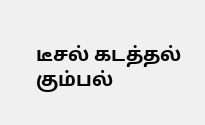டீசல் கடத்தல் கும்பல்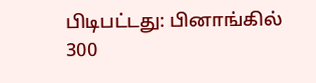பிடிபட்டது: பினாங்கில் 300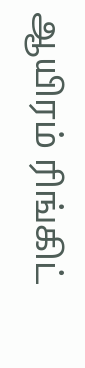ஆயிரம் ரிங்கிட்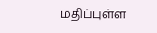மதிப்புள்ள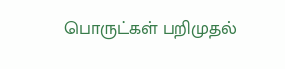பொருட்கள் பறிமுதல்